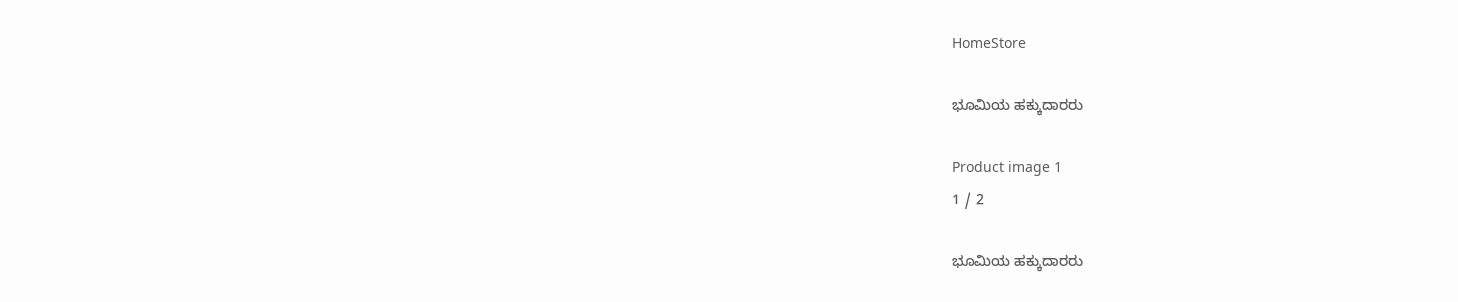HomeStore

ಭೂಮಿಯ ಹಕ್ಕುದಾರರು

Product image 1
1 / 2

ಭೂಮಿಯ ಹಕ್ಕುದಾರರು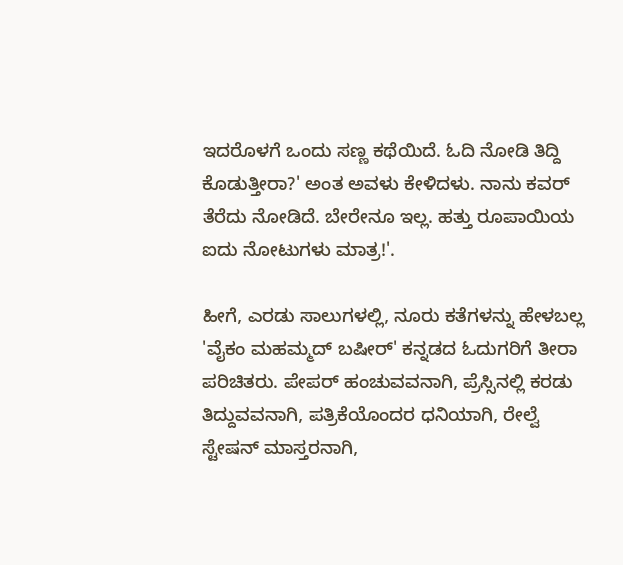ಇದರೊಳಗೆ ಒಂದು ಸಣ್ಣ ಕಥೆಯಿದೆ. ಓದಿ ನೋಡಿ ತಿದ್ದಿ ಕೊಡುತ್ತೀರಾ?' ಅಂತ ಅವಳು ಕೇಳಿದಳು. ನಾನು ಕವರ್ ತೆರೆದು ನೋಡಿದೆ. ಬೇರೇನೂ ಇಲ್ಲ. ಹತ್ತು ರೂಪಾಯಿಯ ಐದು ನೋಟುಗಳು ಮಾತ್ರ!'.

ಹೀಗೆ, ಎರಡು ಸಾಲುಗಳಲ್ಲಿ, ನೂರು ಕತೆಗಳನ್ನು ಹೇಳಬಲ್ಲ 'ವೈಕಂ ಮಹಮ್ಮದ್ ಬಷೀರ್' ಕನ್ನಡದ ಓದುಗರಿಗೆ ತೀರಾ ಪರಿಚಿತರು. ಪೇಪರ್ ಹಂಚುವವನಾಗಿ, ಪ್ರೆಸ್ಸಿನಲ್ಲಿ ಕರಡು ತಿದ್ದುವವನಾಗಿ, ಪತ್ರಿಕೆಯೊಂದರ ಧನಿಯಾಗಿ, ರೇಲ್ವೆ ಸ್ಟೇಷನ್ ಮಾಸ್ತರನಾಗಿ,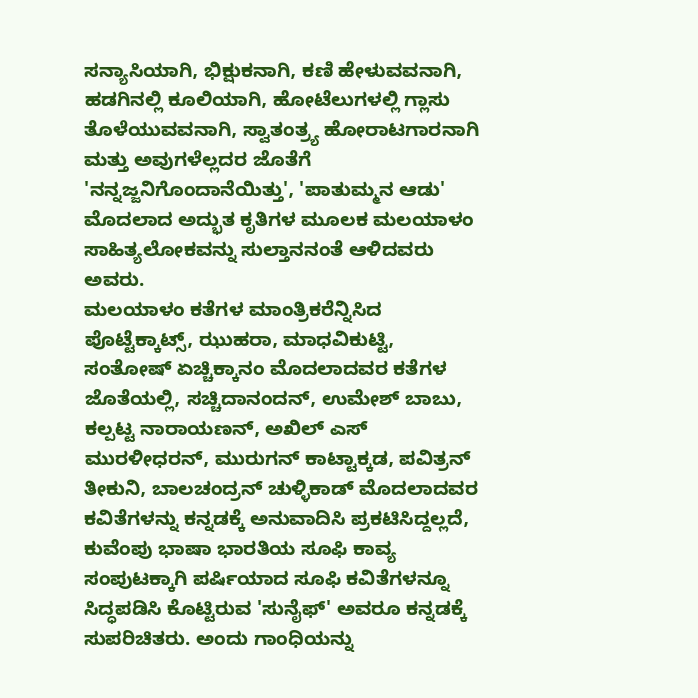ಸನ್ಯಾಸಿಯಾಗಿ, ಭಿಕ್ಷುಕನಾಗಿ, ಕಣಿ ಹೇಳುವವನಾಗಿ, ಹಡಗಿನಲ್ಲಿ ಕೂಲಿಯಾಗಿ, ಹೋಟೆಲುಗಳಲ್ಲಿ ಗ್ಲಾಸು ತೊಳೆಯುವವನಾಗಿ, ಸ್ವಾತಂತ್ರ್ಯ ಹೋರಾಟಗಾರನಾಗಿ ಮತ್ತು ಅವುಗಳೆಲ್ಲದರ ಜೊತೆಗೆ 'ನನ್ನಜ್ಜನಿಗೊಂದಾನೆಯಿತ್ತು', 'ಪಾತುಮ್ಮನ ಆಡು' ಮೊದಲಾದ ಅದ್ಭುತ ಕೃತಿಗಳ ಮೂಲಕ ಮಲಯಾಳಂ ಸಾಹಿತ್ಯಲೋಕವನ್ನು ಸುಲ್ತಾನನಂತೆ ಆಳಿದವರು ಅವರು.
ಮಲಯಾಳಂ ಕತೆಗಳ ಮಾಂತ್ರಿಕರೆನ್ನಿಸಿದ ಪೊಟ್ಟೆಕ್ಕಾಟ್ಸ್, ಝುಹರಾ, ಮಾಧವಿಕುಟ್ಟಿ, ಸಂತೋಷ್ ಏಚ್ಚಿಕ್ಕಾನಂ ಮೊದಲಾದವರ ಕತೆಗಳ ಜೊತೆಯಲ್ಲಿ, ಸಚ್ಚಿದಾನಂದನ್, ಉಮೇಶ್ ಬಾಬು, ಕಲ್ಪಟ್ಟ ನಾರಾಯಣನ್, ಅಖಿಲ್ ಎಸ್ ಮುರಳೀಧರನ್, ಮುರುಗನ್ ಕಾಟ್ಟಾಕ್ಕಡ, ಪವಿತ್ರನ್ ತೀಕುನಿ, ಬಾಲಚಂದ್ರನ್ ಚುಳ್ಳಿಕಾಡ್ ಮೊದಲಾದವರ ಕವಿತೆಗಳನ್ನು ಕನ್ನಡಕ್ಕೆ ಅನುವಾದಿಸಿ ಪ್ರಕಟಿಸಿದ್ದಲ್ಲದೆ, ಕುವೆಂಪು ಭಾಷಾ ಭಾರತಿಯ ಸೂಫಿ ಕಾವ್ಯ ಸಂಪುಟಕ್ಕಾಗಿ ಪರ್ಷಿಯಾದ ಸೂಫಿ ಕವಿತೆಗಳನ್ನೂ ಸಿದ್ಧಪಡಿಸಿ ಕೊಟ್ಟಿರುವ 'ಸುನೈಫ್' ಅವರೂ ಕನ್ನಡಕ್ಕೆ ಸುಪರಿಚಿತರು. ಅಂದು ಗಾಂಧಿಯನ್ನು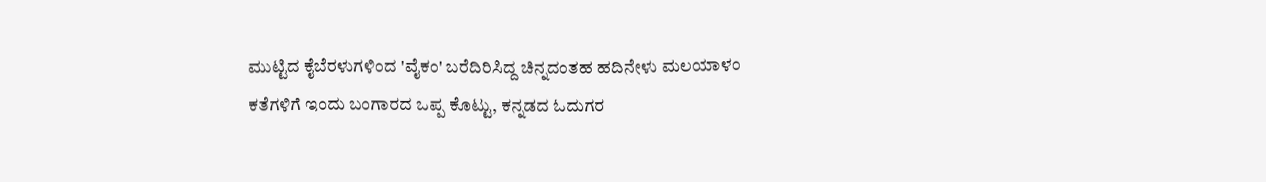ಮುಟ್ಟಿದ ಕೈಬೆರಳುಗಳಿಂದ 'ವೈಕಂ' ಬರೆದಿರಿಸಿದ್ದ ಚಿನ್ನದಂತಹ ಹದಿನೇಳು ಮಲಯಾಳಂ ಕತೆಗಳಿಗೆ ಇಂದು ಬಂಗಾರದ ಒಪ್ಪ ಕೊಟ್ಟು, ಕನ್ನಡದ ಓದುಗರ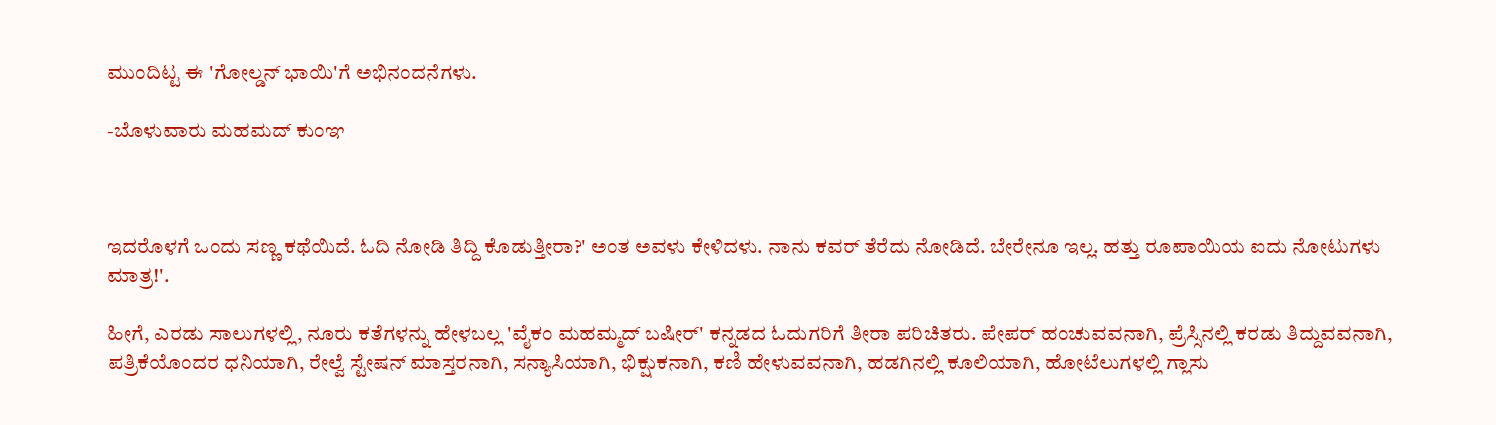ಮುಂದಿಟ್ಟ ಈ 'ಗೋಲ್ಡನ್ ಭಾಯಿ'ಗೆ ಅಭಿನಂದನೆಗಳು.

-ಬೊಳುವಾರು ಮಹಮದ್ ಕುಂಞ



ಇದರೊಳಗೆ ಒಂದು ಸಣ್ಣ ಕಥೆಯಿದೆ. ಓದಿ ನೋಡಿ ತಿದ್ದಿ ಕೊಡುತ್ತೀರಾ?' ಅಂತ ಅವಳು ಕೇಳಿದಳು. ನಾನು ಕವರ್ ತೆರೆದು ನೋಡಿದೆ. ಬೇರೇನೂ ಇಲ್ಲ. ಹತ್ತು ರೂಪಾಯಿಯ ಐದು ನೋಟುಗಳು ಮಾತ್ರ!'.

ಹೀಗೆ, ಎರಡು ಸಾಲುಗಳಲ್ಲಿ, ನೂರು ಕತೆಗಳನ್ನು ಹೇಳಬಲ್ಲ 'ವೈಕಂ ಮಹಮ್ಮದ್ ಬಷೀರ್' ಕನ್ನಡದ ಓದುಗರಿಗೆ ತೀರಾ ಪರಿಚಿತರು. ಪೇಪರ್ ಹಂಚುವವನಾಗಿ, ಪ್ರೆಸ್ಸಿನಲ್ಲಿ ಕರಡು ತಿದ್ದುವವನಾಗಿ, ಪತ್ರಿಕೆಯೊಂದರ ಧನಿಯಾಗಿ, ರೇಲ್ವೆ ಸ್ಟೇಷನ್ ಮಾಸ್ತರನಾಗಿ, ಸನ್ಯಾಸಿಯಾಗಿ, ಭಿಕ್ಷುಕನಾಗಿ, ಕಣಿ ಹೇಳುವವನಾಗಿ, ಹಡಗಿನಲ್ಲಿ ಕೂಲಿಯಾಗಿ, ಹೋಟೆಲುಗಳಲ್ಲಿ ಗ್ಲಾಸು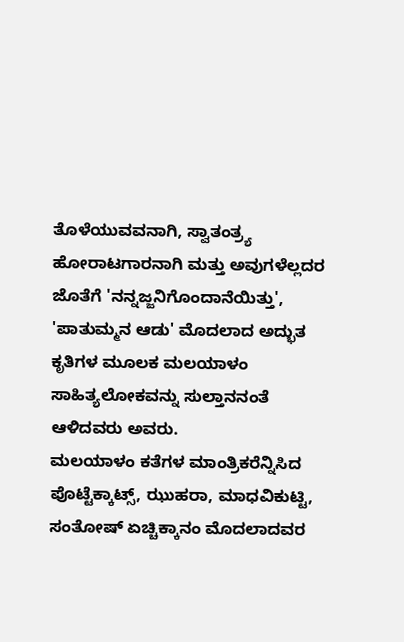ತೊಳೆಯುವವನಾಗಿ, ಸ್ವಾತಂತ್ರ್ಯ ಹೋರಾಟಗಾರನಾಗಿ ಮತ್ತು ಅವುಗಳೆಲ್ಲದರ ಜೊತೆಗೆ 'ನನ್ನಜ್ಜನಿಗೊಂದಾನೆಯಿತ್ತು', 'ಪಾತುಮ್ಮನ ಆಡು' ಮೊದಲಾದ ಅದ್ಭುತ ಕೃತಿಗಳ ಮೂಲಕ ಮಲಯಾಳಂ ಸಾಹಿತ್ಯಲೋಕವನ್ನು ಸುಲ್ತಾನನಂತೆ ಆಳಿದವರು ಅವರು.
ಮಲಯಾಳಂ ಕತೆಗಳ ಮಾಂತ್ರಿಕರೆನ್ನಿಸಿದ ಪೊಟ್ಟೆಕ್ಕಾಟ್ಸ್, ಝುಹರಾ, ಮಾಧವಿಕುಟ್ಟಿ, ಸಂತೋಷ್ ಏಚ್ಚಿಕ್ಕಾನಂ ಮೊದಲಾದವರ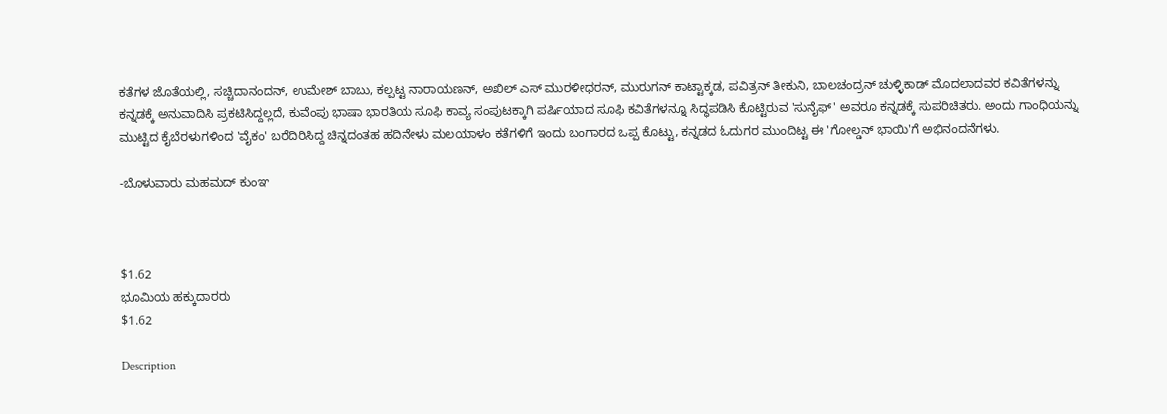ಕತೆಗಳ ಜೊತೆಯಲ್ಲಿ, ಸಚ್ಚಿದಾನಂದನ್, ಉಮೇಶ್ ಬಾಬು, ಕಲ್ಪಟ್ಟ ನಾರಾಯಣನ್, ಅಖಿಲ್ ಎಸ್ ಮುರಳೀಧರನ್, ಮುರುಗನ್ ಕಾಟ್ಟಾಕ್ಕಡ, ಪವಿತ್ರನ್ ತೀಕುನಿ, ಬಾಲಚಂದ್ರನ್ ಚುಳ್ಳಿಕಾಡ್ ಮೊದಲಾದವರ ಕವಿತೆಗಳನ್ನು ಕನ್ನಡಕ್ಕೆ ಅನುವಾದಿಸಿ ಪ್ರಕಟಿಸಿದ್ದಲ್ಲದೆ, ಕುವೆಂಪು ಭಾಷಾ ಭಾರತಿಯ ಸೂಫಿ ಕಾವ್ಯ ಸಂಪುಟಕ್ಕಾಗಿ ಪರ್ಷಿಯಾದ ಸೂಫಿ ಕವಿತೆಗಳನ್ನೂ ಸಿದ್ಧಪಡಿಸಿ ಕೊಟ್ಟಿರುವ 'ಸುನೈಫ್' ಅವರೂ ಕನ್ನಡಕ್ಕೆ ಸುಪರಿಚಿತರು. ಅಂದು ಗಾಂಧಿಯನ್ನು ಮುಟ್ಟಿದ ಕೈಬೆರಳುಗಳಿಂದ 'ವೈಕಂ' ಬರೆದಿರಿಸಿದ್ದ ಚಿನ್ನದಂತಹ ಹದಿನೇಳು ಮಲಯಾಳಂ ಕತೆಗಳಿಗೆ ಇಂದು ಬಂಗಾರದ ಒಪ್ಪ ಕೊಟ್ಟು, ಕನ್ನಡದ ಓದುಗರ ಮುಂದಿಟ್ಟ ಈ 'ಗೋಲ್ಡನ್ ಭಾಯಿ'ಗೆ ಅಭಿನಂದನೆಗಳು.

-ಬೊಳುವಾರು ಮಹಮದ್ ಕುಂಞ



$1.62
ಭೂಮಿಯ ಹಕ್ಕುದಾರರು
$1.62

Description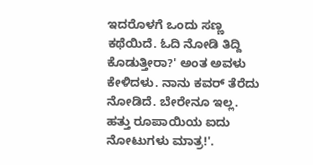ಇದರೊಳಗೆ ಒಂದು ಸಣ್ಣ ಕಥೆಯಿದೆ. ಓದಿ ನೋಡಿ ತಿದ್ದಿ ಕೊಡುತ್ತೀರಾ?' ಅಂತ ಅವಳು ಕೇಳಿದಳು. ನಾನು ಕವರ್ ತೆರೆದು ನೋಡಿದೆ. ಬೇರೇನೂ ಇಲ್ಲ. ಹತ್ತು ರೂಪಾಯಿಯ ಐದು ನೋಟುಗಳು ಮಾತ್ರ!'.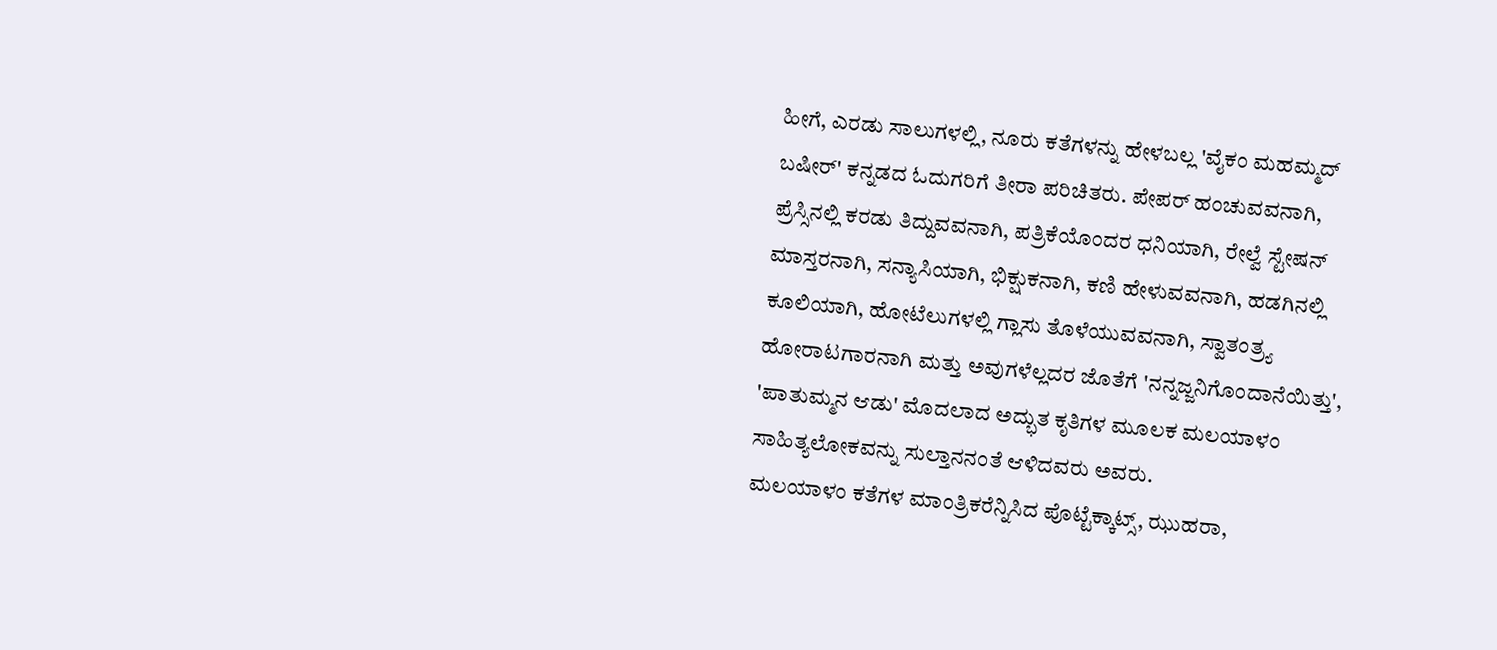ಹೀಗೆ, ಎರಡು ಸಾಲುಗಳಲ್ಲಿ, ನೂರು ಕತೆಗಳನ್ನು ಹೇಳಬಲ್ಲ 'ವೈಕಂ ಮಹಮ್ಮದ್ ಬಷೀರ್' ಕನ್ನಡದ ಓದುಗರಿಗೆ ತೀರಾ ಪರಿಚಿತರು. ಪೇಪರ್ ಹಂಚುವವನಾಗಿ, ಪ್ರೆಸ್ಸಿನಲ್ಲಿ ಕರಡು ತಿದ್ದುವವನಾಗಿ, ಪತ್ರಿಕೆಯೊಂದರ ಧನಿಯಾಗಿ, ರೇಲ್ವೆ ಸ್ಟೇಷನ್ ಮಾಸ್ತರನಾಗಿ, ಸನ್ಯಾಸಿಯಾಗಿ, ಭಿಕ್ಷುಕನಾಗಿ, ಕಣಿ ಹೇಳುವವನಾಗಿ, ಹಡಗಿನಲ್ಲಿ ಕೂಲಿಯಾಗಿ, ಹೋಟೆಲುಗಳಲ್ಲಿ ಗ್ಲಾಸು ತೊಳೆಯುವವನಾಗಿ, ಸ್ವಾತಂತ್ರ್ಯ ಹೋರಾಟಗಾರನಾಗಿ ಮತ್ತು ಅವುಗಳೆಲ್ಲದರ ಜೊತೆಗೆ 'ನನ್ನಜ್ಜನಿಗೊಂದಾನೆಯಿತ್ತು', 'ಪಾತುಮ್ಮನ ಆಡು' ಮೊದಲಾದ ಅದ್ಭುತ ಕೃತಿಗಳ ಮೂಲಕ ಮಲಯಾಳಂ ಸಾಹಿತ್ಯಲೋಕವನ್ನು ಸುಲ್ತಾನನಂತೆ ಆಳಿದವರು ಅವರು.
ಮಲಯಾಳಂ ಕತೆಗಳ ಮಾಂತ್ರಿಕರೆನ್ನಿಸಿದ ಪೊಟ್ಟೆಕ್ಕಾಟ್ಸ್, ಝುಹರಾ,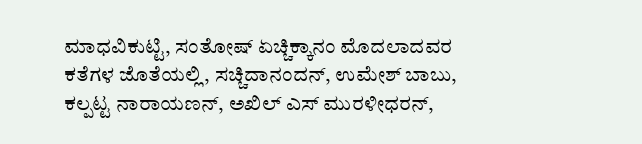ಮಾಧವಿಕುಟ್ಟಿ, ಸಂತೋಷ್ ಏಚ್ಚಿಕ್ಕಾನಂ ಮೊದಲಾದವರ ಕತೆಗಳ ಜೊತೆಯಲ್ಲಿ, ಸಚ್ಚಿದಾನಂದನ್, ಉಮೇಶ್ ಬಾಬು, ಕಲ್ಪಟ್ಟ ನಾರಾಯಣನ್, ಅಖಿಲ್ ಎಸ್ ಮುರಳೀಧರನ್,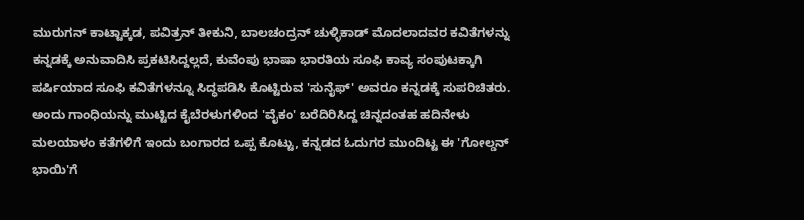ಮುರುಗನ್ ಕಾಟ್ಟಾಕ್ಕಡ, ಪವಿತ್ರನ್ ತೀಕುನಿ, ಬಾಲಚಂದ್ರನ್ ಚುಳ್ಳಿಕಾಡ್ ಮೊದಲಾದವರ ಕವಿತೆಗಳನ್ನು ಕನ್ನಡಕ್ಕೆ ಅನುವಾದಿಸಿ ಪ್ರಕಟಿಸಿದ್ದಲ್ಲದೆ, ಕುವೆಂಪು ಭಾಷಾ ಭಾರತಿಯ ಸೂಫಿ ಕಾವ್ಯ ಸಂಪುಟಕ್ಕಾಗಿ ಪರ್ಷಿಯಾದ ಸೂಫಿ ಕವಿತೆಗಳನ್ನೂ ಸಿದ್ಧಪಡಿಸಿ ಕೊಟ್ಟಿರುವ 'ಸುನೈಫ್' ಅವರೂ ಕನ್ನಡಕ್ಕೆ ಸುಪರಿಚಿತರು. ಅಂದು ಗಾಂಧಿಯನ್ನು ಮುಟ್ಟಿದ ಕೈಬೆರಳುಗಳಿಂದ 'ವೈಕಂ' ಬರೆದಿರಿಸಿದ್ದ ಚಿನ್ನದಂತಹ ಹದಿನೇಳು ಮಲಯಾಳಂ ಕತೆಗಳಿಗೆ ಇಂದು ಬಂಗಾರದ ಒಪ್ಪ ಕೊಟ್ಟು, ಕನ್ನಡದ ಓದುಗರ ಮುಂದಿಟ್ಟ ಈ 'ಗೋಲ್ಡನ್ ಭಾಯಿ'ಗೆ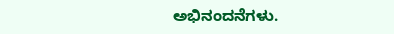ಅಭಿನಂದನೆಗಳು.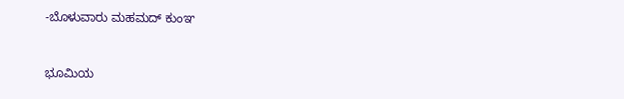-ಬೊಳುವಾರು ಮಹಮದ್ ಕುಂಞ



ಭೂಮಿಯ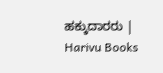ಹಕ್ಕುದಾರರು | Harivu Books